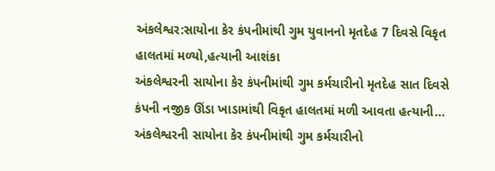અંકલેશ્વર:સાયોના કેર કંપનીમાંથી ગુમ યુવાનનો મૃતદેહ 7 દિવસે વિકૃત હાલતમાં મળ્યો,હત્યાની આશંકા
અંકલેશ્વરની સાયોના કેર કંપનીમાંથી ગુમ કર્મચારીનો મૃતદેહ સાત દિવસે કંપની નજીક ઊંડા ખાડામાંથી વિકૃત હાલતમાં મળી આવતા હત્યાની…
અંકલેશ્વરની સાયોના કેર કંપનીમાંથી ગુમ કર્મચારીનો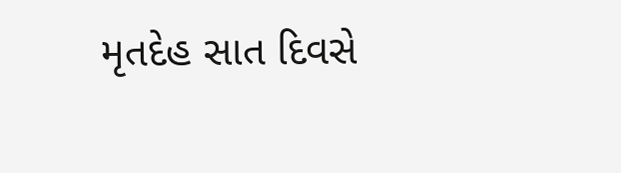મૃતદેહ સાત દિવસે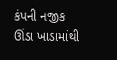કંપની નજીક ઊંડા ખાડામાંથી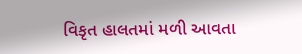વિકૃત હાલતમાં મળી આવતા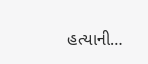હત્યાની…